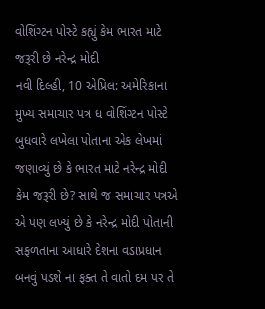વોશિંગ્ટન પોસ્ટે કહ્યું કેમ ભારત માટે જરૂરી છે નરેન્દ્ર મોદી
નવી દિલ્હી, 10 એપ્રિલ: અમેરિકાના મુખ્ય સમાચાર પત્ર ધ વોશિંગ્ટન પોસ્ટે બુધવારે લખેલા પોતાના એક લેખમાં જણાવ્યું છે કે ભારત માટે નરેન્દ્ર મોદી કેમ જરૂરી છે? સાથે જ સમાચાર પત્રએ એ પણ લખ્યું છે કે નરેન્દ્ર મોદી પોતાની સફળતાના આધારે દેશના વડાપ્રધાન બનવું પડશે ના ફક્ત તે વાતો દમ પર તે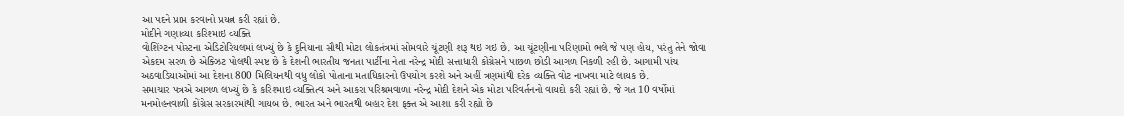આ પદને પ્રાપ્ત કરવાનો પ્રયત્ન કરી રહ્યાં છે.
મોદીને ગણાવ્યા કરિશ્માઇ વ્યક્તિ
વોશિંગ્ટન પોસ્ટના એડિટોરિયલમાં લખ્યું છે કે દુનિયાના સૌથી મોટા લોકતંત્રમાં સોમવારે ચૂંટણી શરૂ થઇ ગઇ છે. આ ચૂંટણીના પરિણામો ભલે જે પણ હોય, પરંતુ તેને જોવા એકદમ સરળ છે એક્ઝિટ પોલથી સ્પષ્ટ છે કે દેશની ભારતીય જનતા પાર્ટીના નેતા નરેન્દ્ર મોદી સત્તાધારી કોંગ્રેસને પાછળ છોડી આગળ નિકળી રહી છે. આગામી પાંચ અઠવાડિયાઓમાં આ દેશના 800 મિલિયનથી વધુ લોકો પોતાના મતાધિકારનો ઉપયોગ કરશે અને અહીં ત્રણમાંથી દરેક વ્યક્તિ વોટ નાખવા માટે લાયક છે.
સમાચાર પત્રએ આગળ લખ્યું છે કે કરિશ્માઇ વ્યક્તિત્વ અને આકરા પરિશ્રમવાળા નરેન્દ્ર મોદી દેશને એક મોટા પરિવર્તનનો વાયદો કરી રહ્યાં છે. જે ગત 10 વર્ષોમાં મનમોહનવાળી કોંગ્રેસ સરકારમાંથી ગાયબ છે. ભારત અને ભારતથી બહાર દેશ ફક્ત એ આશા કરી રહ્યો છે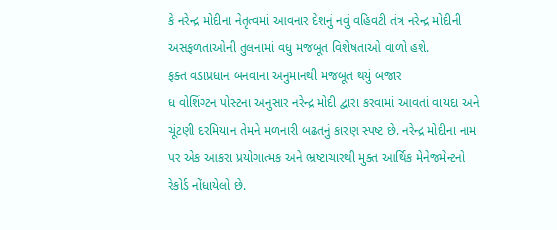કે નરેન્દ્ર મોદીના નેતૃત્વમાં આવનાર દેશનું નવું વહિવટી તંત્ર નરેન્દ્ર મોદીની અસફળતાઓની તુલનામાં વધુ મજબૂત વિશેષતાઓ વાળો હશે.
ફક્ત વડાપ્રધાન બનવાના અનુમાનથી મજબૂત થયું બજાર
ધ વોશિંગ્ટન પોસ્ટના અનુસાર નરેન્દ્ર મોદી દ્વારા કરવામાં આવતાં વાયદા અને ચૂંટણી દરમિયાન તેમને મળનારી બઢતનું કારણ સ્પષ્ટ છે. નરેન્દ્ર મોદીના નામ પર એક આકરા પ્રયોગાત્મક અને ભ્રષ્ટાચારથી મુક્ત આર્થિક મેનેજમેન્ટનો રેકોર્ડ નોંધાયેલો છે.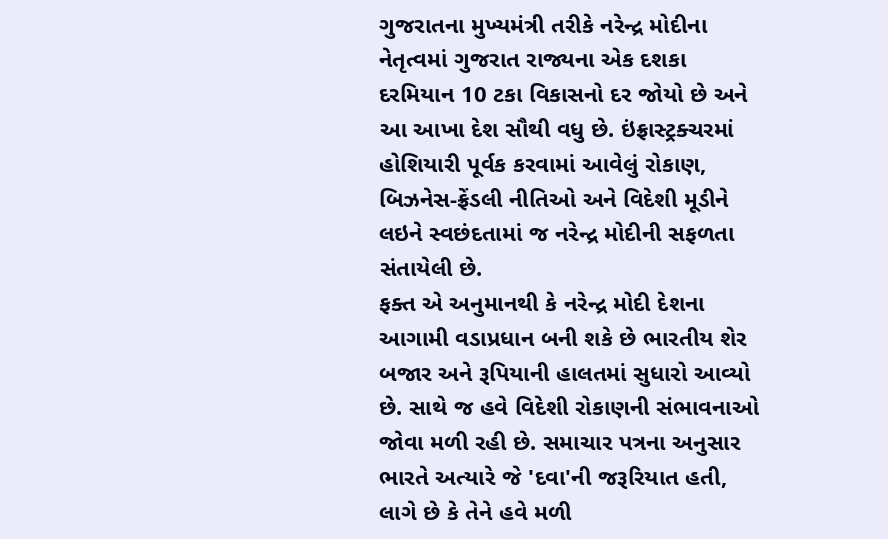ગુજરાતના મુખ્યમંત્રી તરીકે નરેન્દ્ર મોદીના નેતૃત્વમાં ગુજરાત રાજ્યના એક દશકા દરમિયાન 10 ટકા વિકાસનો દર જોયો છે અને આ આખા દેશ સૌથી વધુ છે. ઇંફ્રાસ્ટ્રક્ચરમાં હોશિયારી પૂર્વક કરવામાં આવેલું રોકાણ, બિઝનેસ-ફ્રેંડલી નીતિઓ અને વિદેશી મૂડીને લઇને સ્વછંદતામાં જ નરેન્દ્ર મોદીની સફળતા સંતાયેલી છે.
ફક્ત એ અનુમાનથી કે નરેન્દ્ર મોદી દેશના આગામી વડાપ્રધાન બની શકે છે ભારતીય શેર બજાર અને રૂપિયાની હાલતમાં સુધારો આવ્યો છે. સાથે જ હવે વિદેશી રોકાણની સંભાવનાઓ જોવા મળી રહી છે. સમાચાર પત્રના અનુસાર ભારતે અત્યારે જે 'દવા'ની જરૂરિયાત હતી, લાગે છે કે તેને હવે મળી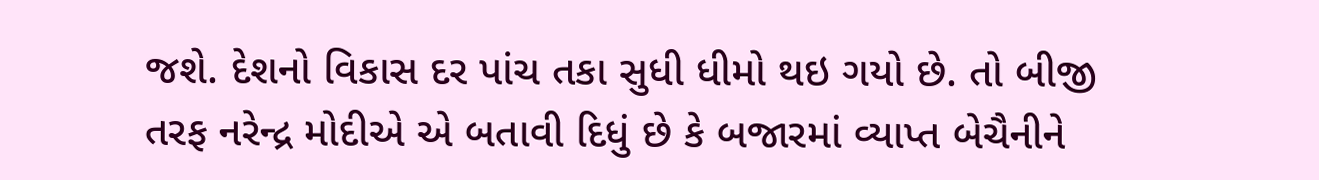જશે. દેશનો વિકાસ દર પાંચ તકા સુધી ધીમો થઇ ગયો છે. તો બીજી તરફ નરેન્દ્ર મોદીએ એ બતાવી દિધું છે કે બજારમાં વ્યાપ્ત બેચૈનીને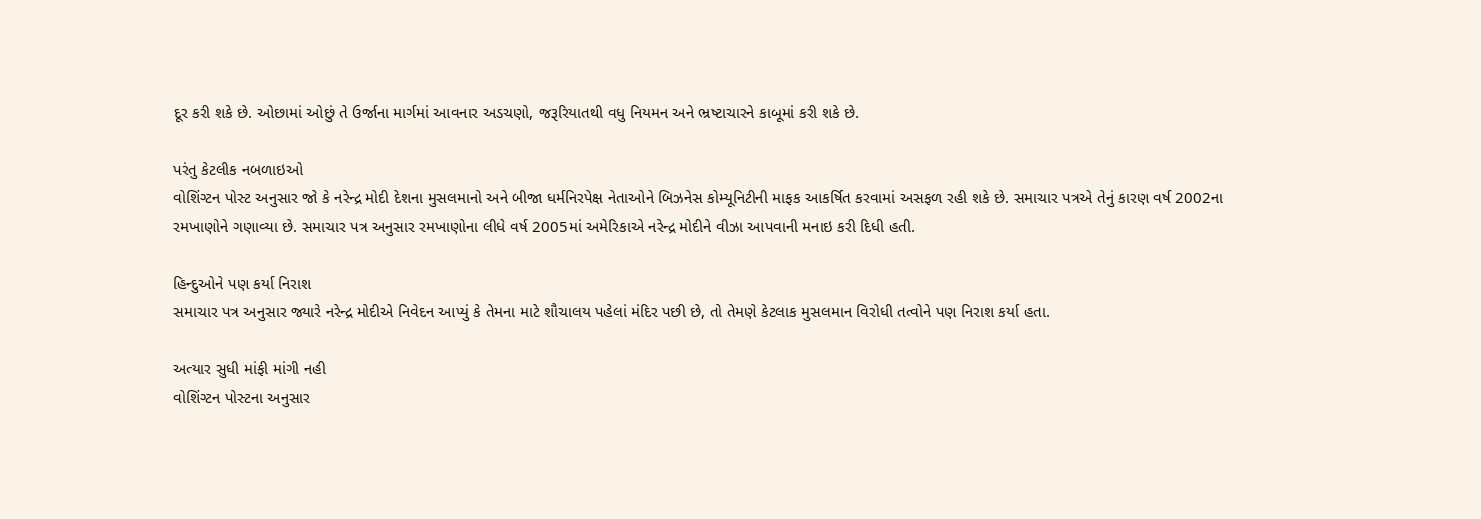દૂર કરી શકે છે. ઓછામાં ઓછું તે ઉર્જાના માર્ગમાં આવનાર અડચણો, જરૂરિયાતથી વધુ નિયમન અને ભ્રષ્ટાચારને કાબૂમાં કરી શકે છે.

પરંતુ કેટલીક નબળાઇઓ
વોશિંગ્ટન પોસ્ટ અનુસાર જો કે નરેન્દ્ર મોદી દેશના મુસલમાનો અને બીજા ધર્મનિરપેક્ષ નેતાઓને બિઝનેસ કોમ્યૂનિટીની માફક આકર્ષિત કરવામાં અસફળ રહી શકે છે. સમાચાર પત્રએ તેનું કારણ વર્ષ 2002ના રમખાણોને ગણાવ્યા છે. સમાચાર પત્ર અનુસાર રમખાણોના લીધે વર્ષ 2005માં અમેરિકાએ નરેન્દ્ર મોદીને વીઝા આપવાની મનાઇ કરી દિધી હતી.

હિન્દુઓને પણ કર્યા નિરાશ
સમાચાર પત્ર અનુસાર જ્યારે નરેન્દ્ર મોદીએ નિવેદન આપ્યું કે તેમના માટે શૌચાલય પહેલાં મંદિર પછી છે, તો તેમણે કેટલાક મુસલમાન વિરોધી તત્વોને પણ નિરાશ કર્યા હતા.

અત્યાર સુધી માંફી માંગી નહી
વોશિંગ્ટન પોસ્ટના અનુસાર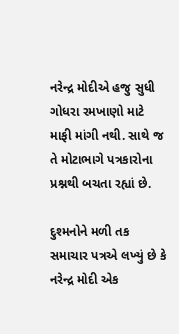નરેન્દ્ર મોદીએ હજુ સુધી ગોધરા રમખાણો માટે માફી માંગી નથી. સાથે જ તે મોટાભાગે પત્રકારોના પ્રશ્નથી બચતા રહ્યાં છે.

દુશ્મનોને મળી તક
સમાચાર પત્રએ લખ્યું છે કે નરેન્દ્ર મોદી એક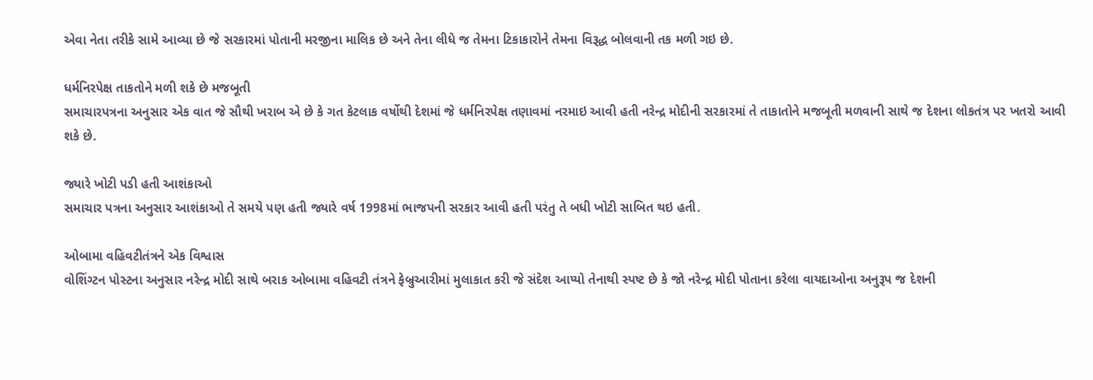એવા નેતા તરીકે સામે આવ્યા છે જે સરકારમાં પોતાની મરજીના માલિક છે અને તેના લીધે જ તેમના ટિકાકારોને તેમના વિરૂદ્ધ બોલવાની તક મળી ગઇ છે.

ધર્મનિરપેક્ષ તાકતોને મળી શકે છે મજબૂતી
સમાચારપત્રના અનુસાર એક વાત જે સૌથી ખરાબ એ છે કે ગત કેટલાક વર્ષોથી દેશમાં જે ધર્મનિરપેક્ષ તણાવમાં નરમાઇ આવી હતી નરેન્દ્ર મોદીની સરકારમાં તે તાકાતોને મજબૂતી મળવાની સાથે જ દેશના લોકતંત્ર પર ખતરો આવી શકે છે.

જ્યારે ખોટી પડી હતી આશંકાઓ
સમાચાર પત્રના અનુસાર આશંકાઓ તે સમયે પણ હતી જ્યારે વર્ષ 1998માં ભાજપની સરકાર આવી હતી પરંતુ તે બધી ખોટી સાબિત થઇ હતી.

ઓબામા વહિવટીતંત્રને એક વિશ્વાસ
વોશિંગ્ટન પોસ્ટના અનુસાર નરેન્દ્ર મોદી સાથે બરાક ઓબામા વહિવટી તંત્રને ફેબ્રુઆરીમાં મુલાકાત કરી જે સંદેશ આપ્યો તેનાથી સ્પષ્ટ છે કે જો નરેન્દ્ર મોદી પોતાના કરેલા વાયદાઓના અનુરૂપ જ દેશની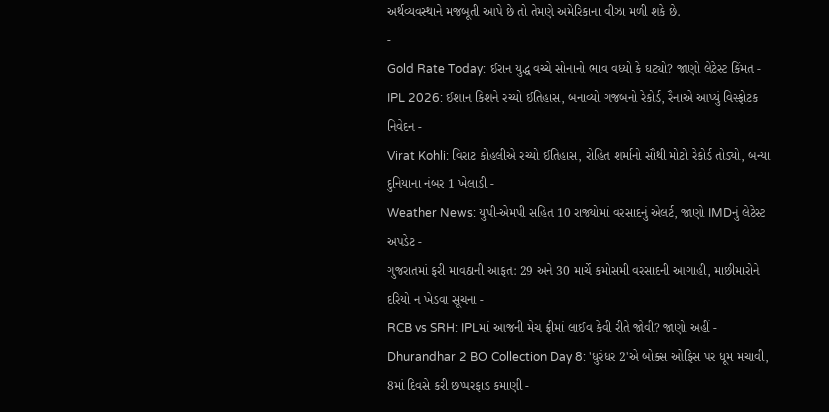અર્થવ્યવસ્થાને મજબૂતી આપે છે તો તેમણે અમેરિકાના વીઝા મળી શકે છે.
-
Gold Rate Today: ઈરાન યુદ્ધ વચ્ચે સોનાનો ભાવ વધ્યો કે ઘટ્યો? જાણો લેટેસ્ટ કિંમત -
IPL 2026: ઈશાન કિશને રચ્યો ઈતિહાસ, બનાવ્યો ગજબનો રેકોર્ડ, રૈનાએ આપ્યું વિસ્ફોટક નિવેદન -
Virat Kohli: વિરાટ કોહલીએ રચ્યો ઈતિહાસ, રોહિત શર્માનો સૌથી મોટો રેકોર્ડ તોડ્યો, બન્યા દુનિયાના નંબર 1 ખેલાડી -
Weather News: યુપી-એમપી સહિત 10 રાજ્યોમાં વરસાદનું એલર્ટ, જાણો IMDનું લેટેસ્ટ અપડેટ -
ગુજરાતમાં ફરી માવઠાની આફત: 29 અને 30 માર્ચે કમોસમી વરસાદની આગાહી, માછીમારોને દરિયો ન ખેડવા સૂચના -
RCB vs SRH: IPLમાં આજની મેચ ફ્રીમાં લાઈવ કેવી રીતે જોવી? જાણો અહીં -
Dhurandhar 2 BO Collection Day 8: 'ધુરંધર 2'એ બોક્સ ઓફિસ પર ધૂમ મચાવી, 8માં દિવસે કરી છપ્પરફાડ કમાણી -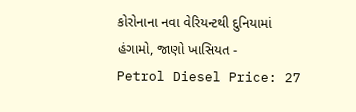કોરોનાના નવા વેરિયન્ટથી દુનિયામાં હંગામો, જાણો ખાસિયત -
Petrol Diesel Price: 27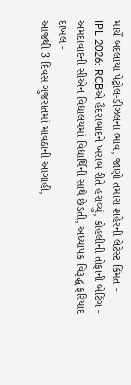માર્ચે બદલાયા પેટ્રોલ-ડીઝલના ભાવ, જાણો તમારા શહેરની લેટેસ્ટ કિંમત -
IPL 2026: RCBએ હૈદરાબાદને ખરાબ રીતે હરાવ્યું, કોહલીની તોફાની બેટિંગ -
અમદાવાદની સીએન વિદ્યાલયમાં વિદ્યાર્થિની સાથે છેડતી, અધ્યાપક વિરૂદ્ધ ફરિયાદ દાખલ -
આજથી 3 દિવસ ગુજરાતમાં માવઠાની આગાહી,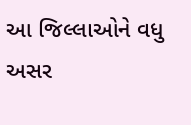આ જિલ્લાઓને વધુ અસર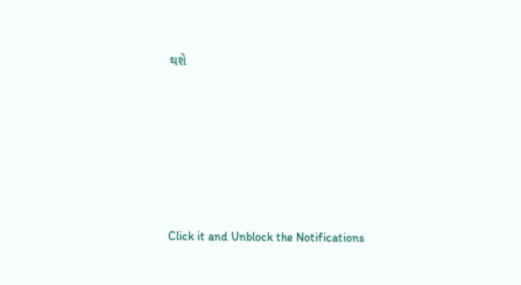થશે









Click it and Unblock the Notifications